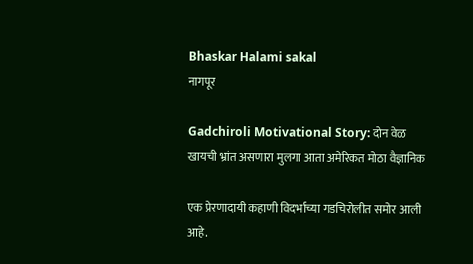Bhaskar Halami sakal
नागपूर

Gadchiroli Motivational Story: दोन वेळ खायची भ्रांत असणारा मुलगा आता अमेरिकत मोठा वैज्ञानिक

एक प्रेरणादायी कहाणी विदर्भाच्या गडचिरोलीत समोर आली आहे.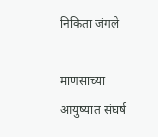निकिता जंगले

माणसाच्या आयुष्यात संघर्ष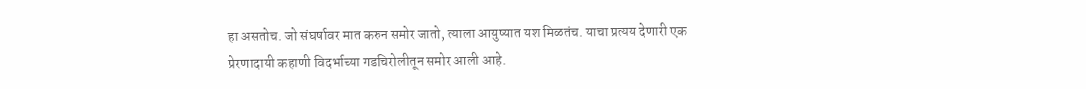हा असतोच. जो संघर्षावर मात करुन समोर जातो, त्याला आयुष्यात यश मिळतंच. याचा प्रत्यय देणारी एक प्रेरणादायी कहाणी विदर्भाच्या गडचिरोलीतून समोर आली आहे.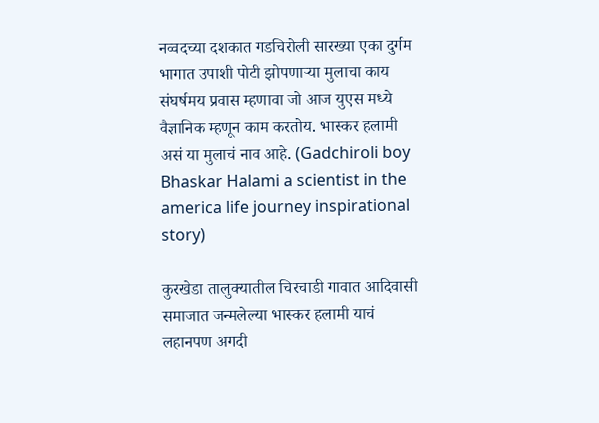नव्वदच्या दशकात गडचिरोली सारख्या एका दुर्गम भागात उपाशी पोटी झोपणाऱ्या मुलाचा काय संघर्षमय प्रवास म्हणावा जो आज युएस मध्ये वैज्ञानिक म्हणून काम करतोय. भास्कर हलामी असं या मुलाचं नाव आहे. (Gadchiroli boy Bhaskar Halami a scientist in the america life journey inspirational story)

कुरखेडा तालुक्यातील चिरचाडी गावात आदिवासी समाजात जन्मलेल्या भास्कर हलामी याचं लहानपण अगदी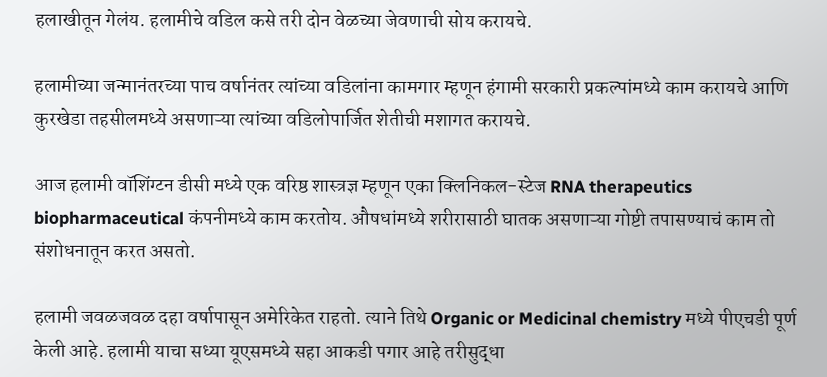हलाखीतून गेलंय. हलामीचे वडिल कसे तरी दोन वेळच्या जेवणाची सोय करायचे.

हलामीच्या जन्मानंतरच्या पाच वर्षानंतर त्यांच्या वडिलांना कामगार म्हणून हंगामी सरकारी प्रकल्पांमध्ये काम करायचे आणि कुरखेडा तहसीलमध्ये असणाऱ्या त्यांच्या वडिलोपार्जित शेतीची मशागत करायचे.

आज हलामी वॉशिंग्टन डीसी मध्ये एक वरिष्ठ शास्त्रज्ञ म्हणून एका क्लिनिकल-स्टेज RNA therapeutics biopharmaceutical कंपनीमध्ये काम करतोय. औषधांमध्ये शरीरासाठी घातक असणाऱ्या गोष्टी तपासण्याचं काम तो संशोधनातून करत असतो.

हलामी जवळजवळ दहा वर्षापासून अमेरिकेत राहतो. त्याने तिथे Organic or Medicinal chemistry मध्ये पीएचडी पूर्ण केली आहे. हलामी याचा सध्या यूएसमध्ये सहा आकडी पगार आहे तरीसुद्धा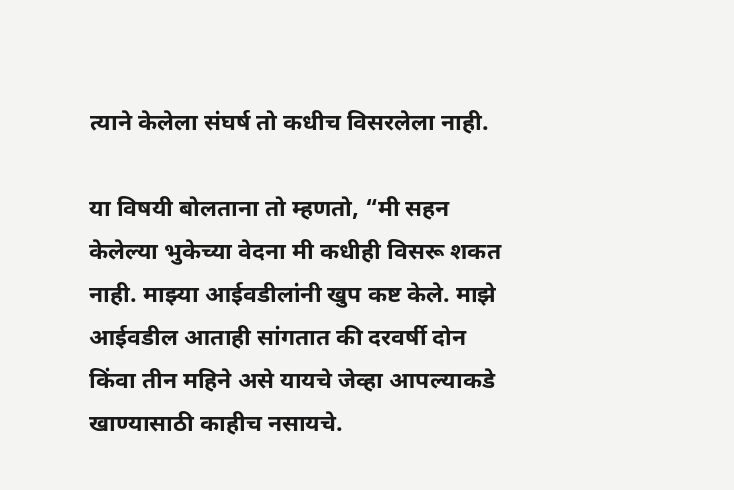त्याने केलेला संघर्ष तो कधीच विसरलेला नाही.

या विषयी बोलताना तो म्हणतो, “मी सहन केलेल्या भुकेच्या वेदना मी कधीही विसरू शकत नाही. माझ्या आईवडीलांनी खुप कष्ट केले. माझे आईवडील आताही सांगतात की दरवर्षी दोन किंवा तीन महिने असे यायचे जेव्हा आपल्याकडे खाण्यासाठी काहीच नसायचे.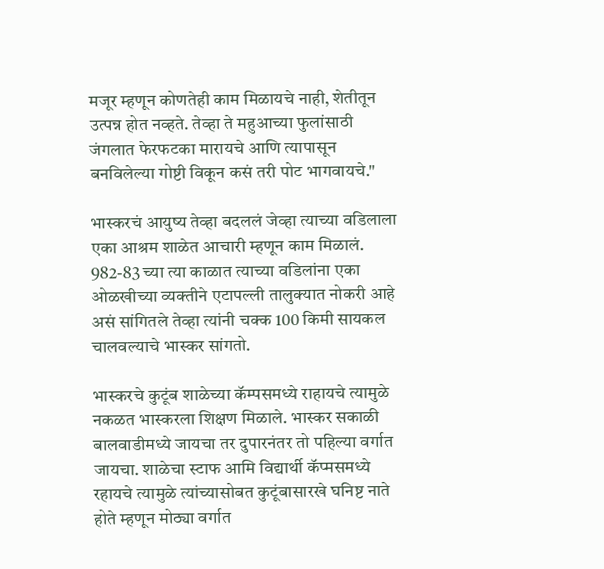मजूर म्हणून कोणतेही काम मिळायचे नाही, शेतीतून उत्पन्न होत नव्हते. तेव्हा ते महुआच्या फुलांसाठी जंगलात फेरफटका मारायचे आणि त्यापासून बनविलेल्या गोष्टी विकून कसं तरी पोट भागवायचे."

भास्करचं आयुष्य तेव्हा बदललं जेव्हा त्याच्या वडिलाला एका आश्रम शाळेत आचारी म्हणून काम मिळालं. 982-83 च्या त्या काळात त्याच्या वडिलांना एका ओळखीच्या व्यक्तीने एटापल्ली तालुक्यात नोकरी आहे असं सांगितले तेव्हा त्यांनी चक्क 100 किमी सायकल चालवल्याचे भास्कर सांगतो.

भास्करचे कुटूंब शाळेच्या कॅम्पसमध्ये राहायचे त्यामुळे नकळत भास्करला शिक्षण मिळाले. भास्कर सकाळी बालवाडीमध्ये जायचा तर दुपारनंतर तो पहिल्या वर्गात जायचा. शाळेचा स्टाफ आमि विद्यार्थी कॅप्मसमध्ये रहायचे त्यामुळे त्यांच्यासोबत कुटूंबासारखे घनिष्ट नाते होते म्हणून मोठ्या वर्गात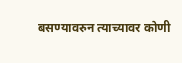बसण्यावरुन त्याच्यावर कोणी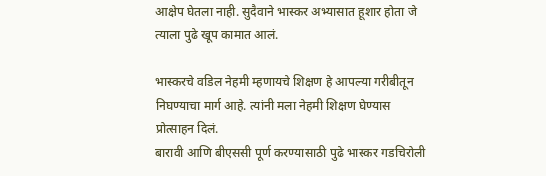आक्षेप घेतला नाही. सुदैवाने भास्कर अभ्यासात हूशार होता जे त्याला पुढे खूप कामात आलं.

भास्करचे वडिल नेहमी म्हणायचे शिक्षण हे आपल्या गरीबीतून निघण्याचा मार्ग आहे. त्यांनी मला नेहमी शिक्षण घेण्यास प्रोत्साहन दिलं.
बारावी आणि बीएससी पूर्ण करण्यासाठी पुढे भास्कर गडचिरोली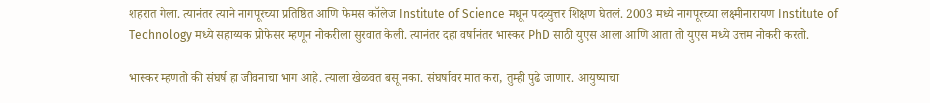शहरात गेला. त्यानंतर त्याने नागपूरच्या प्रतिष्ठित आणि फेमस कॉलेज Institute of Science मधून पदव्युत्तर शिक्षण घेतलं. 2003 मध्ये नागपूरच्या लक्ष्मीनारायण Institute of Technology मध्ये सहाय्यक प्रोफेसर म्हणून नोकरीला सुरवात केली. त्यानंतर दहा वर्षानंतर भास्कर PhD साठी युएस आला आणि आता तो युएस मध्ये उत्तम नोकरी करतो.

भास्कर म्हणतो की संघर्ष हा जीवनाचा भाग आहे. त्याला खेळवत बसू नका. संघर्षावर मात करा, तुम्ही पुढे जाणार. आयुष्याचा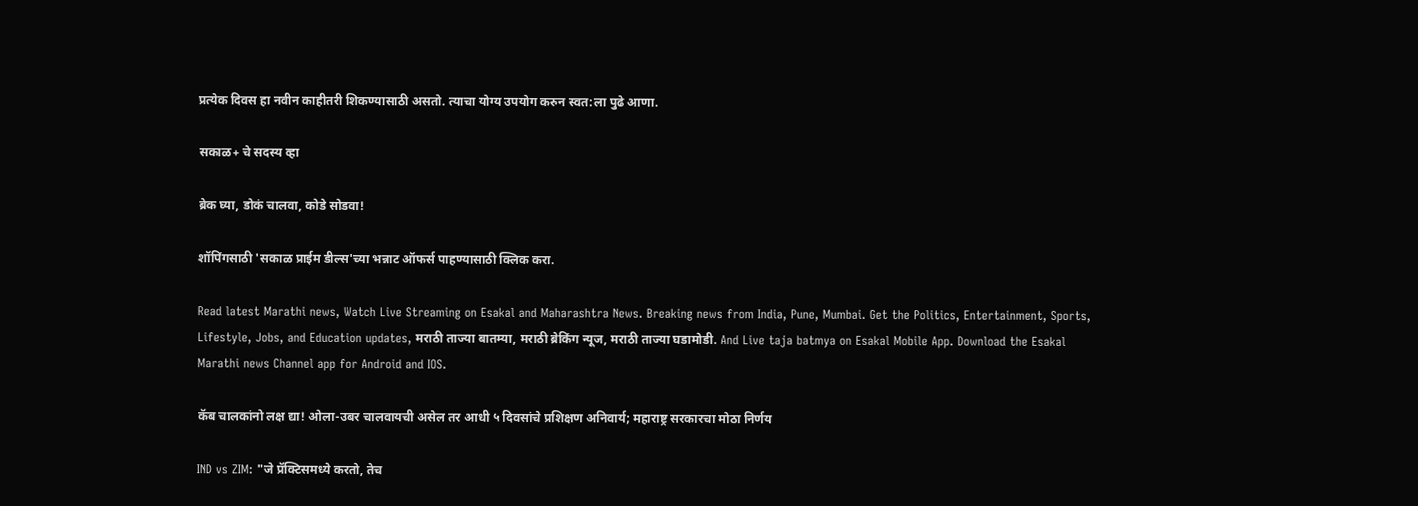प्रत्येक दिवस हा नवीन काहीतरी शिकण्यासाठी असतो. त्याचा योग्य उपयोग करुन स्वत:ला पुढे आणा.

सकाळ+ चे सदस्य व्हा

ब्रेक घ्या, डोकं चालवा, कोडे सोडवा!

शॉपिंगसाठी 'सकाळ प्राईम डील्स'च्या भन्नाट ऑफर्स पाहण्यासाठी क्लिक करा.

Read latest Marathi news, Watch Live Streaming on Esakal and Maharashtra News. Breaking news from India, Pune, Mumbai. Get the Politics, Entertainment, Sports, Lifestyle, Jobs, and Education updates, मराठी ताज्या बातम्या, मराठी ब्रेकिंग न्यूज, मराठी ताज्या घडामोडी. And Live taja batmya on Esakal Mobile App. Download the Esakal Marathi news Channel app for Android and IOS.

कॅब चालकांनो लक्ष द्या! ओला-उबर चालवायची असेल तर आधी ५ दिवसांचे प्रशिक्षण अनिवार्य; महाराष्ट्र सरकारचा मोठा निर्णय

IND vs ZIM: "जे प्रॅक्टिसमध्ये करतो, तेच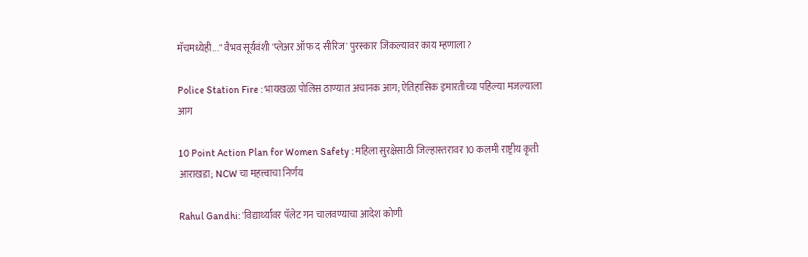मॅचमध्येही..." वैभव सूर्यवंशी 'प्लेअर ऑफ द सीरिज' पुरस्कार जिंकल्यावर काय म्हणाला?

Police Station Fire : भायखळा पोलिस ठाण्यात अचानक आग; ऐतिहासिक इमारतीच्या पहिल्या मजल्याला आग

10 Point Action Plan for Women Safety : महिला सुरक्षेसाठी जिल्हास्तरावर 10 कलमी राष्ट्रीय कृती आराखडा; NCW चा महत्त्वाचा निर्णय

Rahul Gandhi: 'विद्यार्थ्यांवर पॅलेट गन चालवण्याचा आदेश कोणी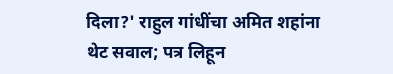दिला?' राहुल गांधींचा अमित शहांना थेट सवाल; पत्र लिहून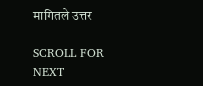मागितले उत्तर

SCROLL FOR NEXT